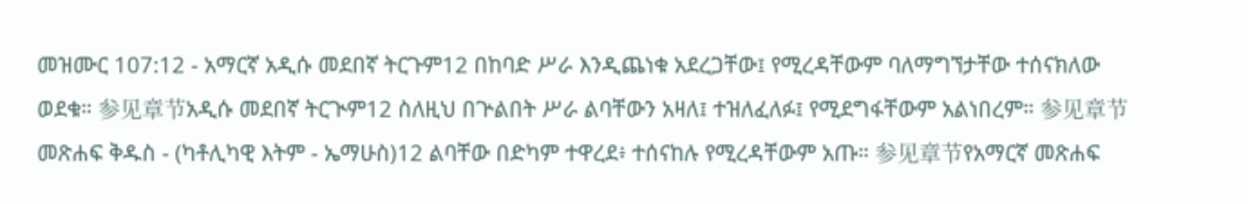መዝሙር 107:12 - አማርኛ አዲሱ መደበኛ ትርጉም12 በከባድ ሥራ እንዲጨነቁ አደረጋቸው፤ የሚረዳቸውም ባለማግኘታቸው ተሰናክለው ወደቁ። 参见章节አዲሱ መደበኛ ትርጒም12 ስለዚህ በጕልበት ሥራ ልባቸውን አዛለ፤ ተዝለፈለፉ፤ የሚደግፋቸውም አልነበረም። 参见章节መጽሐፍ ቅዱስ - (ካቶሊካዊ እትም - ኤማሁስ)12 ልባቸው በድካም ተዋረደ፥ ተሰናከሉ የሚረዳቸውም አጡ። 参见章节የአማርኛ መጽሐፍ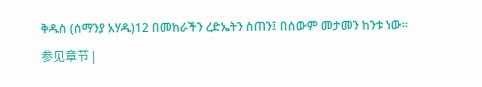ቅዱስ (ሰማንያ አሃዱ)12 በመከራችን ረድኤትን ስጠን፤ በሰውም መታመን ከንቱ ነው። 参见章节 |